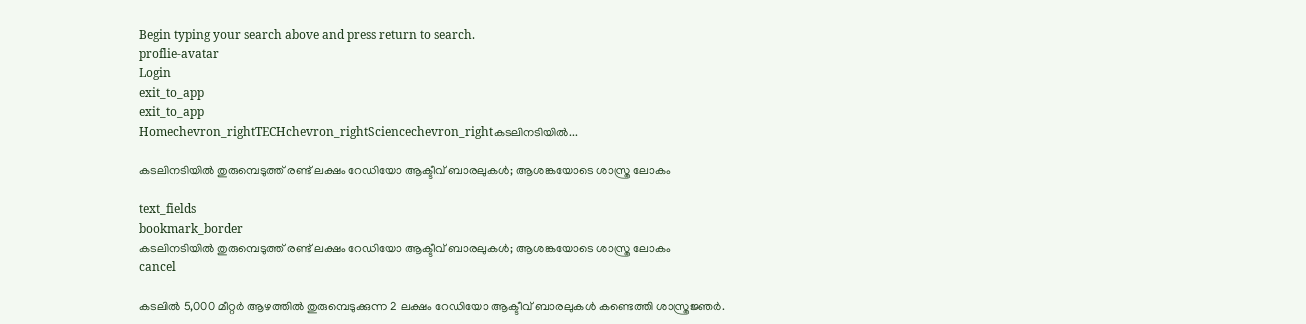Begin typing your search above and press return to search.
proflie-avatar
Login
exit_to_app
exit_to_app
Homechevron_rightTECHchevron_rightSciencechevron_rightകടലിനടിയിൽ...

കടലിനടിയിൽ തുരുമ്പെടുത്ത് രണ്ട് ലക്ഷം റേഡിയോ ആക്ടീവ് ബാരലുകൾ; ആശങ്കയോടെ ശാസ്ത്ര ലോകം

text_fields
bookmark_border
കടലിനടിയിൽ തുരുമ്പെടുത്ത് രണ്ട് ലക്ഷം റേഡിയോ ആക്ടീവ് ബാരലുകൾ; ആശങ്കയോടെ ശാസ്ത്ര ലോകം
cancel

കടലിൽ 5,000 മീറ്റർ ആഴത്തിൽ തുരുമ്പെടുക്കുന്ന 2 ലക്ഷം റേഡിയോ ആക്ടീവ് ബാരലുകൾ കണ്ടെത്തി ശാസ്ത്രജ്ഞർ.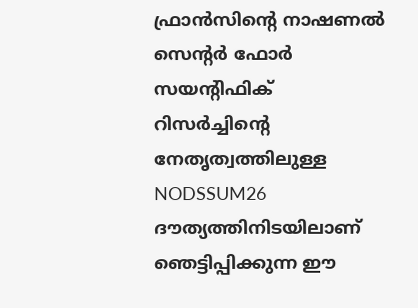ഫ്രാൻസിന്‍റെ നാഷണൽ സെന്‍റർ ഫോർ സയന്‍റിഫിക് റിസർച്ചിന്‍റെ നേതൃത്വത്തിലുള്ള NODSSUM26 ദൗത്യത്തിനിടയിലാണ് ഞെട്ടിപ്പിക്കുന്ന ഈ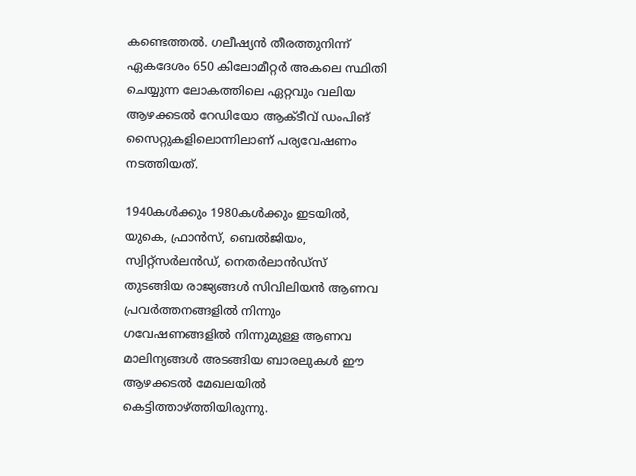കണ്ടെത്തൽ. ഗലീഷ്യൻ തീരത്തുനിന്ന് ഏകദേശം 650 കിലോമീറ്റർ അകലെ സ്ഥിതി ചെയ്യുന്ന ലോകത്തിലെ ഏറ്റവും വലിയ ആഴക്കടൽ റേഡിയോ ആക്ടീവ് ഡംപിങ് സൈറ്റുകളിലൊന്നിലാണ് പര്യവേഷണം നടത്തിയത്.

1940കൾക്കും 1980കൾക്കും ഇടയിൽ, യുകെ, ഫ്രാൻസ്, ബെൽജിയം, സ്വിറ്റ്സർലൻഡ്, നെതർലാൻഡ്സ് തുടങ്ങിയ രാജ്യങ്ങൾ സിവിലിയൻ ആണവ പ്രവർത്തനങ്ങളിൽ നിന്നും ഗവേഷണങ്ങളിൽ നിന്നുമുള്ള ആണവ മാലിന്യങ്ങൾ അടങ്ങിയ ബാരലുകൾ ഈ ആഴക്കടൽ മേഖലയിൽ കെട്ടിത്താഴ്ത്തിയിരുന്നു.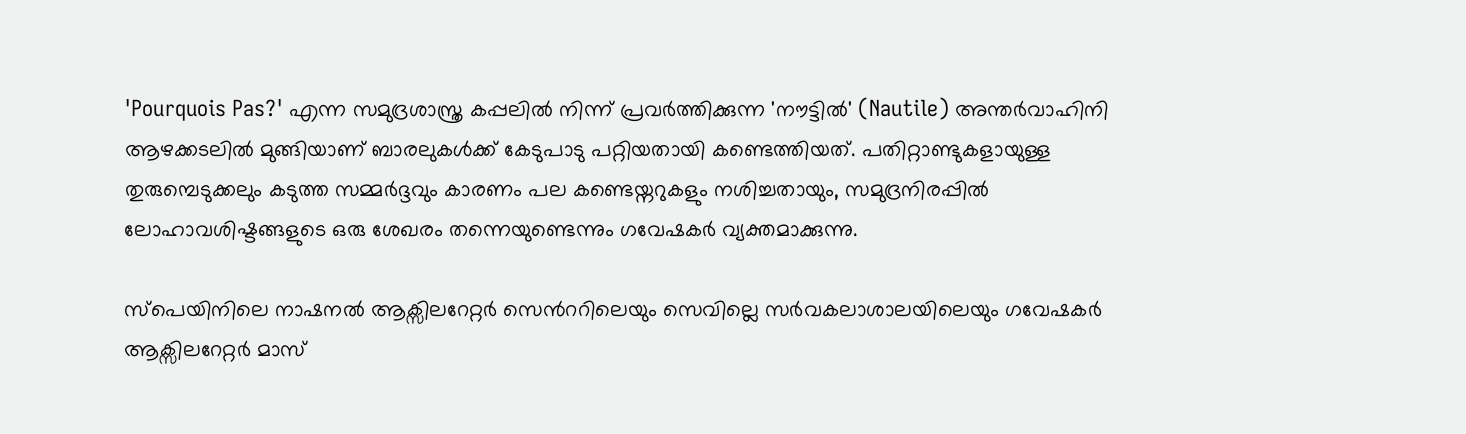'Pourquois Pas?' എന്ന സമുദ്രശാസ്ത്ര കപ്പലിൽ നിന്ന് പ്രവർത്തിക്കുന്ന 'നൗട്ടിൽ' (Nautile) അന്തർവാഹിനി ആഴക്കടലിൽ മുങ്ങിയാണ് ബാരലുകൾക്ക് കേടുപാടു പറ്റിയതായി കണ്ടെത്തിയത്. പതിറ്റാണ്ടുകളായുള്ള തുരുമ്പെടുക്കലും കടുത്ത സമ്മർദ്ദവും കാരണം പല കണ്ടെയ്നറുകളും നശിച്ചതായും, സമുദ്രനിരപ്പിൽ ലോഹാവശിഷ്ടങ്ങളുടെ ഒരു ശേഖരം തന്നെയുണ്ടെന്നും ഗവേഷകർ വ്യക്തമാക്കുന്നു.

സ്പെയിനിലെ നാഷനൽ ആക്സിലറേറ്റർ സെന്‍ററിലെയും സെവില്ലെ സർവകലാശാലയിലെയും ഗവേഷകർ ആക്സിലറേറ്റർ മാസ്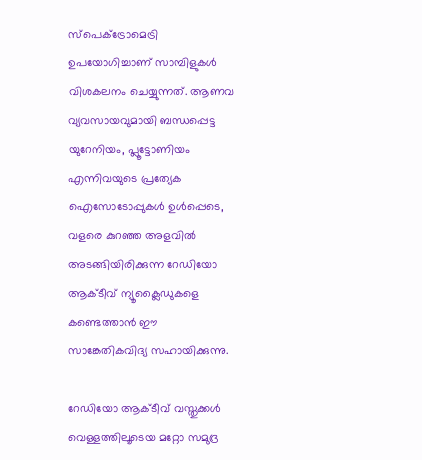സ്പെക്ട്രോമെട്രി ഉപയോഗിച്ചാണ് സാമ്പിളുകൾ വിശകലനം ചെയ്യുന്നത്. ആണവ വ്യവസായവുമായി ബന്ധപ്പെട്ട യുറേനിയം, പ്ലൂട്ടോണിയം എന്നിവയുടെ പ്രത്യേക ഐസോടോപ്പുകൾ ഉൾപ്പെടെ, വളരെ കുറഞ്ഞ അളവിൽ അടങ്ങിയിരിക്കുന്ന റേഡിയോ ആക്ടീവ് ന്യൂക്ലൈഡുകളെ കണ്ടെത്താൻ ഈ സാങ്കേതികവിദ്യ സഹായിക്കുന്നു.

റേഡിയോ ആക്ടീവ് വസ്തുക്കൾ വെള്ളത്തിലൂടെയ മറ്റോ സമുദ്ര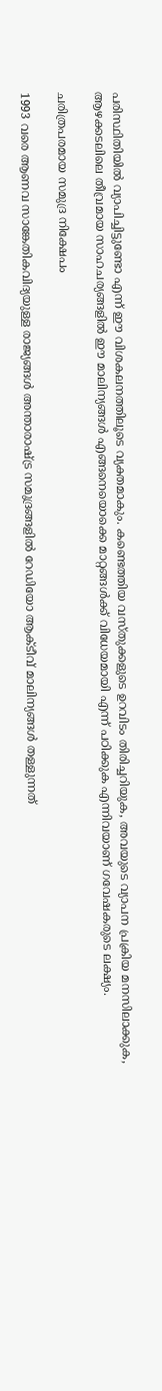പരിസ്ഥിതിയിൽ വ്യാപിച്ചിട്ടുണ്ടോ എന്ന് ഈ വിശകലനത്തിലൂടെ വ്യക്തമാകും. കണ്ടെത്തിയ വസ്തുക്കളുടെ ഉറവിടം തിരിച്ചറിയുക, അവയുടെ വ്യാപന പ്രക്രിയ മനസിലാക്കുക, ആഴക്കടലിലെ തീവ്രമായ സാഹചര്യങ്ങളിൽ ഈ മാലിന്യങ്ങൾ എങ്ങനെയൊക്കെ മാറ്റങ്ങൾക്ക് വിധേയമായി എന്ന് പഠിക്കുക എന്നിവയാണ് ഗവേഷകരുടെ ലക്ഷ്യം.

ചരിത്രപരമായ സമുദ്ര നിക്ഷേപം

1993 വരെ ആണവ സാങ്കേതികവിദ്യയുള്ള രാജ്യങ്ങൾ അന്താരാഷ്ട്ര സമുദ്രങ്ങളിൽ റേഡിയോ ആക്ടീവ് മാലിന്യങ്ങൾ തള്ളുന്നത്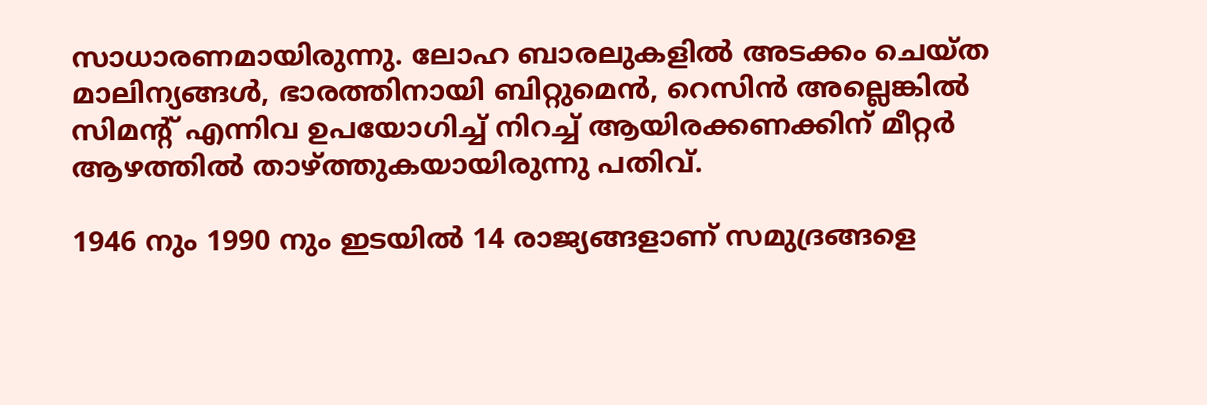സാധാരണമായിരുന്നു. ലോഹ ബാരലുകളിൽ അടക്കം ചെയ്ത മാലിന്യങ്ങൾ, ഭാരത്തിനായി ബിറ്റുമെൻ, റെസിൻ അല്ലെങ്കിൽ സിമന്‍റ് എന്നിവ ഉപയോഗിച്ച് നിറച്ച് ആയിരക്കണക്കിന് മീറ്റർ ആഴത്തിൽ താഴ്ത്തുകയായിരുന്നു പതിവ്.

1946 നും 1990 നും ഇടയിൽ 14 രാജ്യങ്ങളാണ് സമുദ്രങ്ങളെ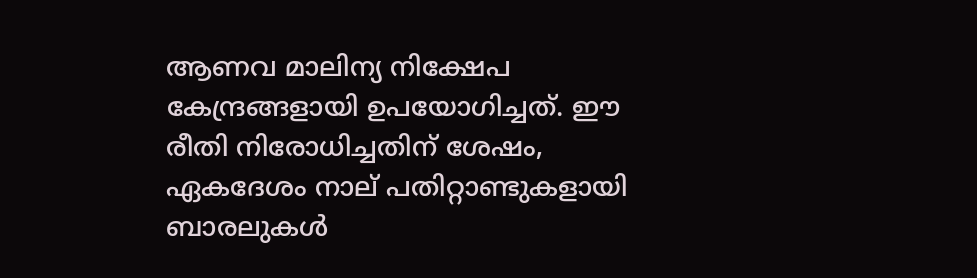ആണവ മാലിന്യ നിക്ഷേപ കേന്ദ്രങ്ങളായി ഉപയോഗിച്ചത്. ഈ രീതി നിരോധിച്ചതിന് ശേഷം, ഏകദേശം നാല് പതിറ്റാണ്ടുകളായി ബാരലുകൾ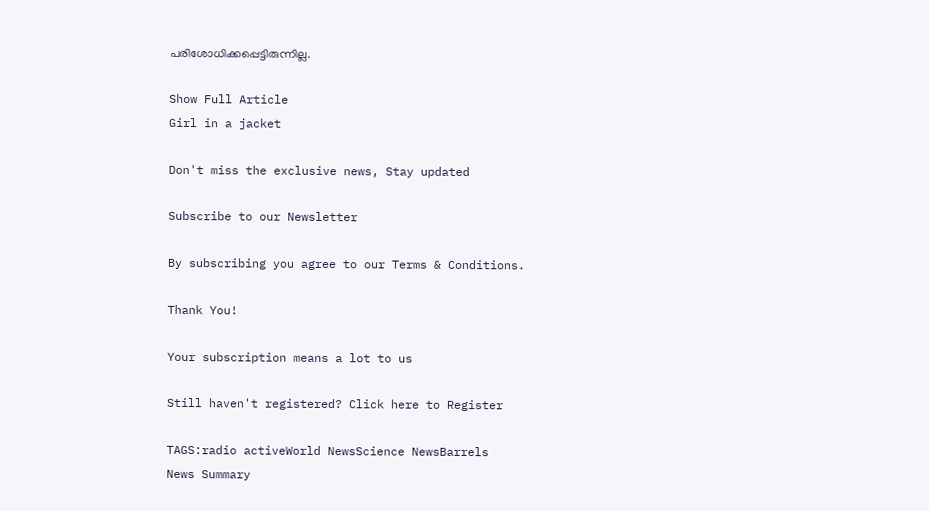പരിശോധിക്കപ്പെട്ടിരുന്നില്ല.

Show Full Article
Girl in a jacket

Don't miss the exclusive news, Stay updated

Subscribe to our Newsletter

By subscribing you agree to our Terms & Conditions.

Thank You!

Your subscription means a lot to us

Still haven't registered? Click here to Register

TAGS:radio activeWorld NewsScience NewsBarrels
News Summary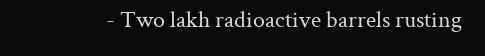- Two lakh radioactive barrels rusting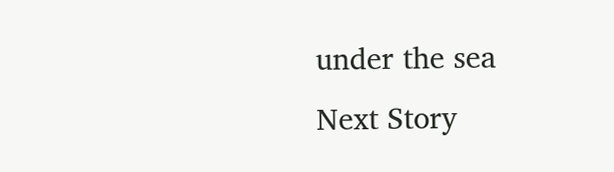under the sea
Next Story